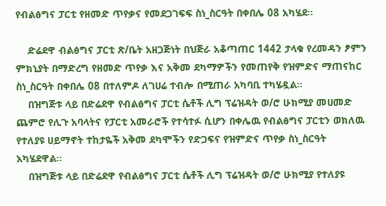የብልፅግና ፓርቲ የዘመድ ጥየቃና የመደጋገፍፍ ስነ_ስርዓት በቀበሌ 08 አካሄደ።

    ድሬደዋ ብልፅግና ፓርቲ ጽ/ቤት አዘጋጅነት በህጅራ አቆጣጠር 1442 ታላቁ የረመዳን ፆምን ምክኒያት በማድረግ የዘመድ ጥየቃ እና አቅመ ደካማዎችን የመጠየቅ የዝምድና ማጠናከር ስነ_ስርዓት በቀበሌ 08 በተለምዶ ለገሀሬ ተብሎ በሚጠራ አካባቢ ተካሄዷል።
    በዝግጅቱ ላይ በድሬደዋ የብልፅግና ፓርቲ ሴቶች ሊግ ፕሬዝዳት ወ/ሮ ሁክሚያ መሀመድ ጨምሮ የሊጉ አባላትና የፓርቲ አመራሮች የተሳተፉ ሲሆን በቀሌዉ የብልፅግና ፓርቲን ወክለዉ የተለያዩ ሀይማኖት ተከታዬች አቅመ ደካሞችን የድጋፍና የዝምድና ጥየቃ ስነ_ስርዓት አካሄደዋል።
    በዝግጅቱ ላይ በድሬደዋ የብልፅግና ፓርቲ ሴቶች ሊግ ፕሬዝዳት ወ/ሮ ሁክሚያ የተለያዩ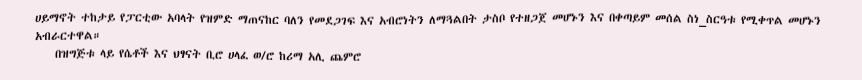ሀይማኖት ተከታይ የፓርቲው አባላት የዝምድ ማጠናከር ባለን የመደጋገፍ እና አብሮነትን ለማጓልበት ታስቦ የተዘጋጀ መሆኑን እና በቀጣይም መሰል ስነ_ስርዓቱ የሚቀጥል መሆኑን አብራርተዋል።
    በዝግጅቱ ላይ የሴቶች እና ህፃናት ቢሮ ሀላፈ ወ/ሮ ከሪማ አሊ ጨምሮ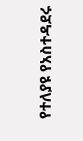የተለያዩ የአስተዳደሩ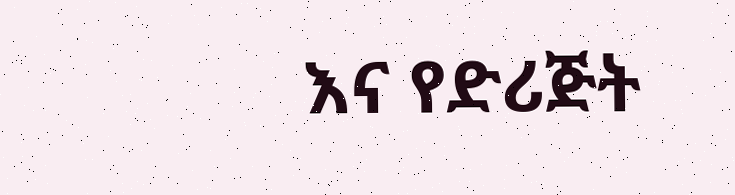እና የድሪጅት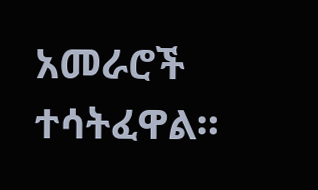አመራሮች ተሳትፈዋል።